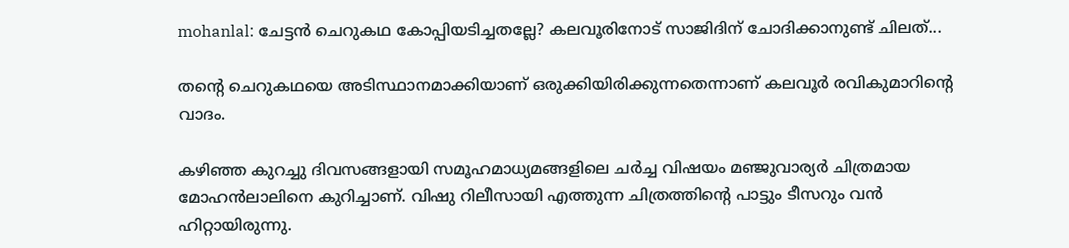mohanlal: ചേട്ടൻ ചെറുകഥ കോപ്പിയടിച്ചതല്ലേ? കലവൂരിനോട് സാജിദിന് ചോദിക്കാനുണ്ട് ചിലത്...

തന്റെ ചെറുകഥയെ അടിസ്ഥാനമാക്കിയാണ് ഒരുക്കിയിരിക്കുന്നതെന്നാണ് കലവൂർ രവികുമാറിന്റെ വാദം.

കഴിഞ്ഞ കുറച്ചു ദിവസങ്ങളായി സമൂഹമാധ്യമങ്ങളിലെ ചർച്ച വിഷയം മഞ്ജുവാര്യർ ചിത്രമായ മോഹൻലാലിനെ കുറിച്ചാണ്. വിഷു റിലീസായി എത്തുന്ന ചിത്രത്തിന്റെ പാട്ടും ടീസറും വൻ ഹിറ്റായിരുന്നു.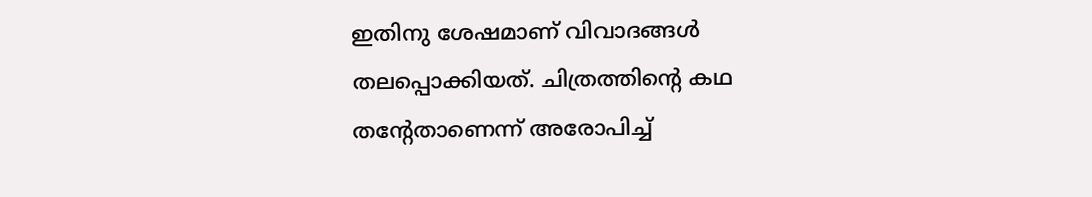ഇതിനു ശേഷമാണ് വിവാദങ്ങൾ തലപ്പൊക്കിയത്. ചിത്രത്തിന്റെ കഥ തന്റേതാണെന്ന് അരോപിച്ച്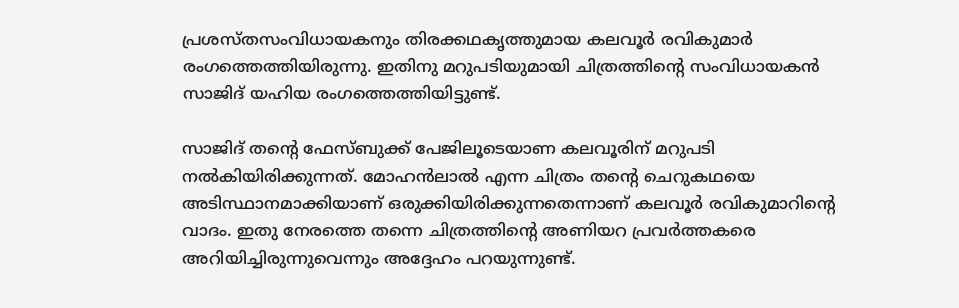പ്രശസ്തസംവിധായകനും തിരക്കഥകൃത്തുമായ കലവൂർ രവികുമാർ രംഗത്തെത്തിയിരുന്നു. ഇതിനു മറുപടിയുമായി ചിത്രത്തിന്റെ സംവിധായകൻ സാജിദ് യഹിയ രംഗത്തെത്തിയിട്ടുണ്ട്.

സാജിദ് തന്റെ ഫേസ്ബുക്ക് പേജിലൂടെയാണ കലവൂരിന് മറുപടി നൽകിയിരിക്കുന്നത്. മോഹൻലാൽ എന്ന ചിത്രം തന്റെ ചെറുകഥയെ അടിസ്ഥാനമാക്കിയാണ് ഒരുക്കിയിരിക്കുന്നതെന്നാണ് കലവൂർ രവികുമാറിന്റെ വാദം. ഇതു നേരത്തെ തന്നെ ചിത്രത്തിന്റെ അണിയറ പ്രവർത്തകരെ അറിയിച്ചിരുന്നുവെന്നും അദ്ദേഹം പറയുന്നുണ്ട്.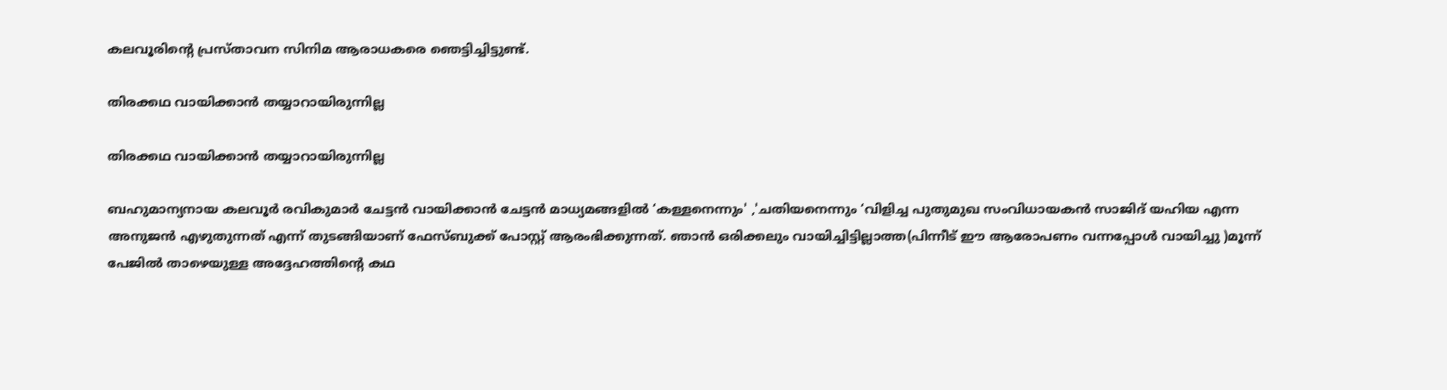കലവൂരിന്റെ പ്രസ്താവന സിനിമ ആരാധകരെ ഞെട്ടിച്ചിട്ടുണ്ട്.

തിരക്കഥ വായിക്കാൻ തയ്യാറായിരുന്നില്ല

തിരക്കഥ വായിക്കാൻ തയ്യാറായിരുന്നില്ല

ബഹുമാന്യനായ കലവൂർ രവികുമാർ ചേട്ടൻ വായിക്കാൻ ചേട്ടൻ മാധ്യമങ്ങളിൽ ‘കള്ളനെന്നും' ,'ചതിയനെന്നും ‘വിളിച്ച പുതുമുഖ സംവിധായകൻ സാജിദ് യഹിയ എന്ന അനുജൻ എഴുതുന്നത് എന്ന് തുടങ്ങിയാണ് ഫേസ്ബുക്ക് പോസ്റ്റ് ആരംഭിക്കുന്നത്. ഞാൻ ഒരിക്കലും വായിച്ചിട്ടില്ലാത്ത(പിന്നീട് ഈ ആരോപണം വന്നപ്പോൾ വായിച്ചു )മൂന്ന് പേജിൽ താഴെയുള്ള അദ്ദേഹത്തിന്റെ കഥ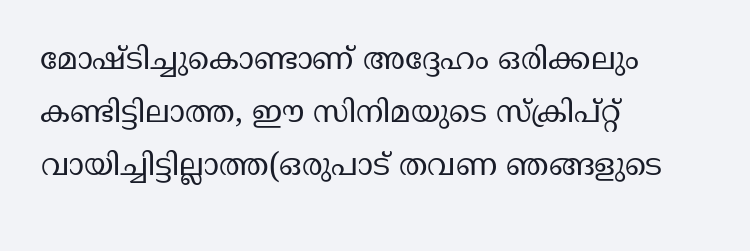മോഷ്ടിച്ചുകൊണ്ടാണ് അദ്ദേഹം ഒരിക്കലും കണ്ടിട്ടിലാത്ത, ഈ സിനിമയുടെ സ്ക്രിപ്റ്റ് വായിച്ചിട്ടില്ലാത്ത(ഒരുപാട് തവണ ഞങ്ങളുടെ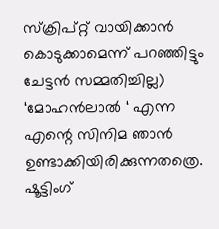സ്ക്രിപ്റ്റ് വായിക്കാൻ കൊടുക്കാമെന്ന് പറഞ്ഞിട്ടും ചേട്ടൻ സമ്മതിച്ചില്ല) ‘മോഹൻലാൽ ‘ എന്ന എന്റെ സിനിമ ഞാൻ ഉണ്ടാക്കിയിരിക്കുന്നതത്രെ. ഷൂട്ടിംഗ്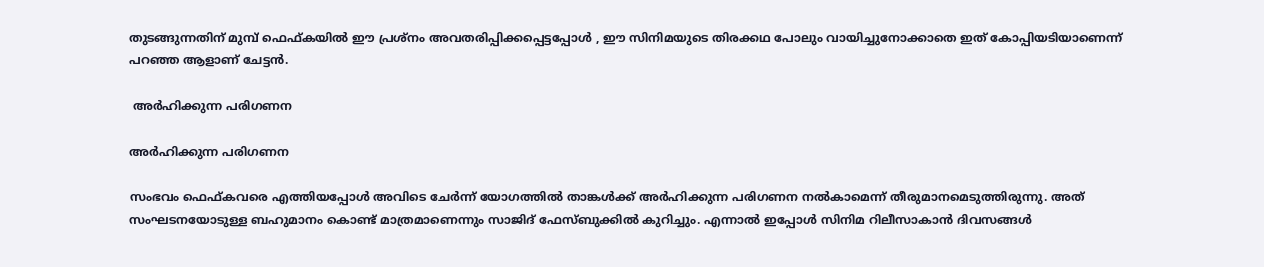തുടങ്ങുന്നതിന് മുമ്പ് ഫെഫ്കയിൽ ഈ പ്രശ്നം അവതരിപ്പിക്കപ്പെട്ടപ്പോൾ , ഈ സിനിമയുടെ തിരക്കഥ പോലും വായിച്ചുനോക്കാതെ ഇത് കോപ്പിയടിയാണെന്ന് പറഞ്ഞ ആളാണ് ചേട്ടൻ.

 അർഹിക്കുന്ന പരിഗണന

അർഹിക്കുന്ന പരിഗണന

സംഭവം ഫെഫ്കവരെ എത്തിയപ്പോൾ അവിടെ ചേർന്ന് യോഗത്തിൽ താങ്കൾക്ക് അർഹിക്കുന്ന പരിഗണന നൽകാമെന്ന് തീരുമാനമെടുത്തിരുന്നു. അത് സംഘടനയോടുള്ള ബഹുമാനം കൊണ്ട് മാത്രമാണെന്നും സാജിദ് ഫേസ്ബുക്കിൽ കുറിച്ചും. എന്നാൽ ഇപ്പോൾ സിനിമ റിലീസാകാൻ ദിവസങ്ങള്‍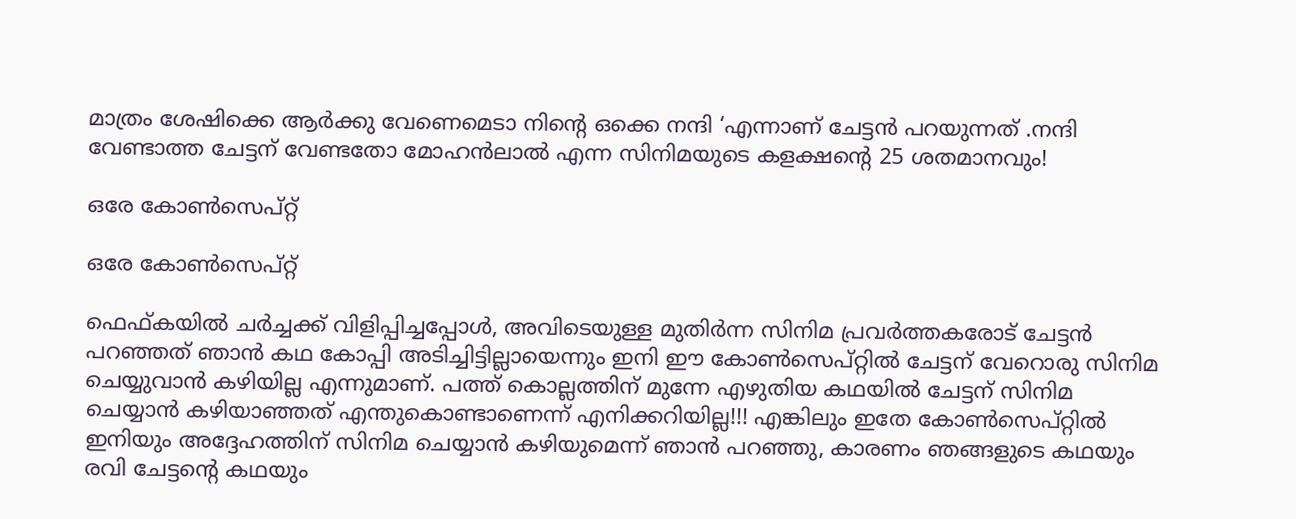മാത്രം ശേഷിക്കെ ആർക്കു വേണെമെടാ നിന്റെ ഒക്കെ നന്ദി ‘എന്നാണ് ചേട്ടൻ പറയുന്നത് .നന്ദി വേണ്ടാത്ത ചേട്ടന് വേണ്ടതോ മോഹൻലാൽ എന്ന സിനിമയുടെ കളക്ഷന്റെ 25 ശതമാനവും!

ഒരേ കോൺസെപ്റ്റ്

ഒരേ കോൺസെപ്റ്റ്

ഫെഫ്കയിൽ ചർച്ചക്ക് വിളിപ്പിച്ചപ്പോൾ, അവിടെയുള്ള മുതിർന്ന സിനിമ പ്രവർത്തകരോട് ചേട്ടൻ പറഞ്ഞത് ഞാൻ കഥ കോപ്പി അടിച്ചിട്ടില്ലായെന്നും ഇനി ഈ കോൺസെപ്റ്റിൽ ചേട്ടന് വേറൊരു സിനിമ ചെയ്യുവാൻ കഴിയില്ല എന്നുമാണ്. പത്ത് കൊല്ലത്തിന് മുന്നേ എഴുതിയ കഥയിൽ ചേട്ടന് സിനിമ ചെയ്യാൻ കഴിയാഞ്ഞത് എന്തുകൊണ്ടാണെന്ന് എനിക്കറിയില്ല!!! എങ്കിലും ഇതേ കോൺസെപ്റ്റിൽ ഇനിയും അദ്ദേഹത്തിന് സിനിമ ചെയ്യാൻ കഴിയുമെന്ന് ഞാൻ പറഞ്ഞു, കാരണം ഞങ്ങളുടെ കഥയും രവി ചേട്ടന്റെ കഥയും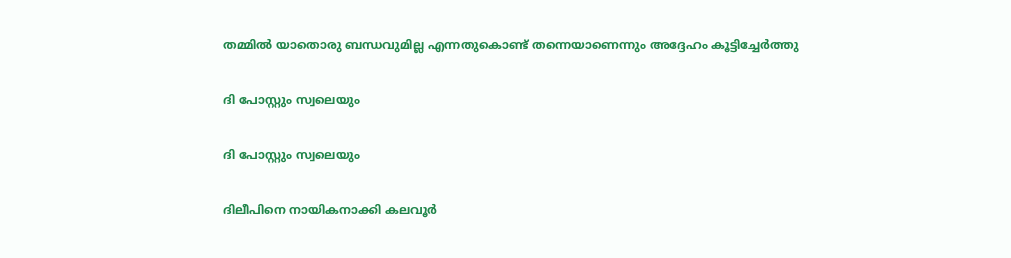തമ്മിൽ യാതൊരു ബന്ധവുമില്ല എന്നതുകൊണ്ട് തന്നെയാണെന്നും അദ്ദേഹം കൂട്ടിച്ചേർത്തു

ദി പോസ്റ്റും സ്വലെയും

ദി പോസ്റ്റും സ്വലെയും

ദിലീപിനെ നായികനാക്കി കലവൂർ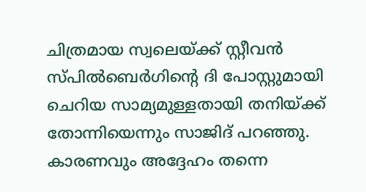ചിത്രമായ സ്വലെയ്ക്ക് സ്റ്റീവൻ സ്പിൽബെർഗിന്റെ ദി പോസ്റ്റുമായി ചെറിയ സാമ്യമുള്ളതായി തനിയ്ക്ക് തോന്നിയെന്നും സാജിദ് പറഞ്ഞു. കാരണവും അദ്ദേഹം തന്നെ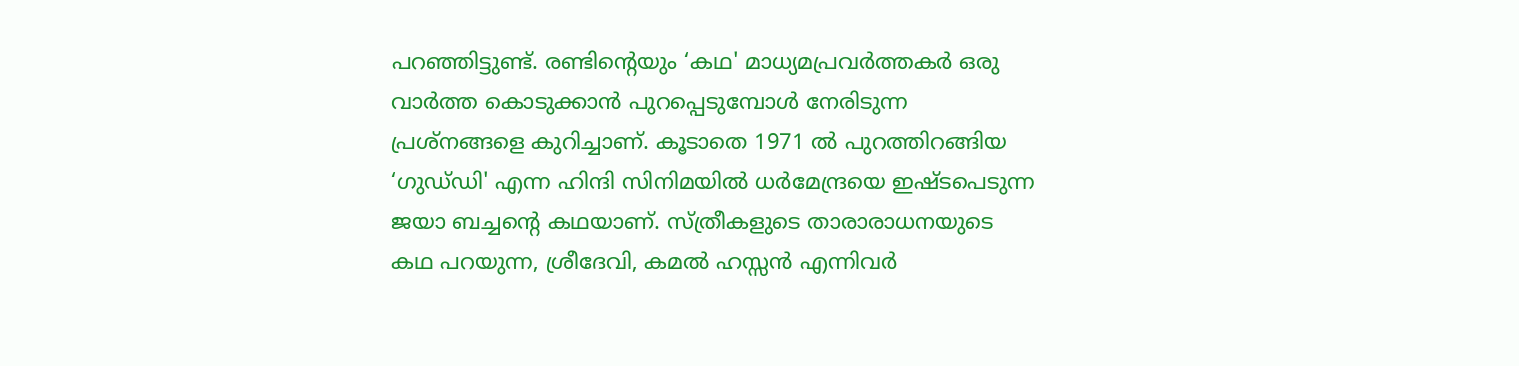പറഞ്ഞിട്ടുണ്ട്. രണ്ടിന്റെയും ‘കഥ' മാധ്യമപ്രവർത്തകർ ഒരു വാർത്ത കൊടുക്കാൻ പുറപ്പെടുമ്പോൾ നേരിടുന്ന പ്രശ്നങ്ങളെ കുറിച്ചാണ്. കൂടാതെ 1971 ൽ പുറത്തിറങ്ങിയ ‘ഗുഡ്‌ഡി' എന്ന ഹിന്ദി സിനിമയിൽ ധർമേന്ദ്രയെ ഇഷ്ടപെടുന്ന ജയാ ബച്ചന്റെ കഥയാണ്. സ്ത്രീകളുടെ താരാരാധനയുടെ കഥ പറയുന്ന, ശ്രീദേവി, കമൽ ഹസ്സൻ എന്നിവർ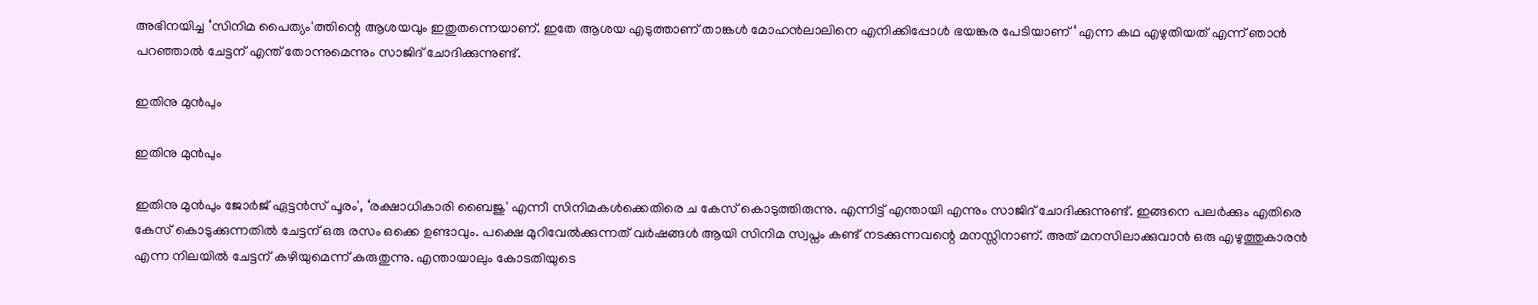അഭിനയിച്ച ‘സിനിമ പൈത്യം'ത്തിന്റെ ആശയവും ഇതുതന്നെയാണ്. ഇതേ ആശയ എടുത്താണ് താങ്കൾ മോഹൻലാലിനെ എനിക്കിപ്പോൾ ഭയങ്കര പേടിയാണ് ‘ എന്ന കഥ എഴുതിയത് എന്ന് ഞാൻ പറഞ്ഞാൽ ചേട്ടന് എന്ത് തോന്നുമെന്നും സാജിദ് ചോദിക്കുന്നുണ്ട്.

ഇതിനു മുൻപും

ഇതിനു മുൻപും

ഇതിനു മുൻപും ജോർജ് ഏട്ടൻസ് പൂരം', ‘രക്ഷാധികാരി ബൈജു' എന്നീ സിനിമകൾക്കെതിരെ ച കേസ് കൊടുത്തിരുന്നു. എന്നിട്ട് എന്തായി എന്നും സാജിദ് ചോദിക്കുന്നുണ്ട്. ഇങ്ങനെ പലർക്കും എതിരെ കേസ് കൊടുക്കുന്നതിൽ ചേട്ടന് ഒരു രസം ഒക്കെ ഉണ്ടാവും. പക്ഷെ മുറിവേൽക്കുന്നത് വർഷങ്ങൾ ആയി സിനിമ സ്വപ്നം കണ്ട് നടക്കുന്നവന്റെ മനസ്സിനാണ്. അത് മനസിലാക്കുവാൻ ഒരു എഴുത്തുകാരൻ എന്ന നിലയിൽ ചേട്ടന് കഴിയുമെന്ന് കരുതുന്നു. എന്തായാലും കോടതിയുടെ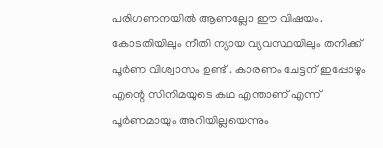പരിഗണനയിൽ ആണല്ലോ ഈ വിഷയം. കോടതിയിലും നീതി ന്യായ വ്യവസ്ഥയിലും തനിക്ക് പൂർണ വിശ്വാസം ഉണ്ട് . കാരണം ചേട്ടന് ഇപ്പോഴും എന്റെ സിനിമയുടെ കഥ എന്താണ് എന്ന് പൂർണമായും അറിയില്ലയെന്നും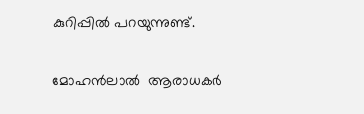കുറിപ്പിൽ പറയുന്നുണ്ട്.

മോഹൻലാൽ  ആരാധകർ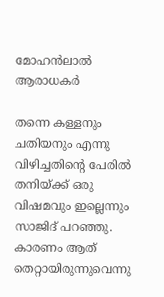മോഹൻലാൽ ആരാധകർ

തന്നെ കള്ളനും ചതിയനും എന്നു വിഴിച്ചതിന്റെ പേരിൽ തനിയ്ക്ക് ഒരു വിഷമവും ഇല്ലെന്നും സാജിദ് പറഞ്ഞു. കാരണം ആത് തെറ്റായിരുന്നുവെന്നു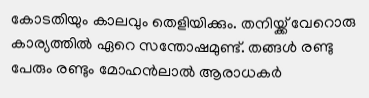കോടതിയും കാലവും തെളിയിക്കും. തനിയ്ക്ക് വേറൊരു കാര്യത്തിൽ ഏറെ സന്തോഷമുണ്ട്. തങ്ങൾ രണ്ടു പേരും രണ്ടും മോഹൻലാൽ ആരാധകർ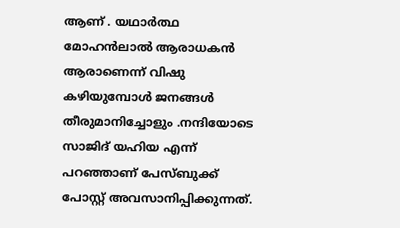ആണ് . യഥാർത്ഥ മോഹൻലാൽ ആരാധകൻ ആരാണെന്ന് വിഷു കഴിയുമ്പോൾ ജനങ്ങൾ തീരുമാനിച്ചോളും .നന്ദിയോടെ സാജിദ് യഹിയ എന്ന് പറഞ്ഞാണ് പേസ്ബുക്ക് പോസ്റ്റ് അവസാനിപ്പിക്കുന്നത്.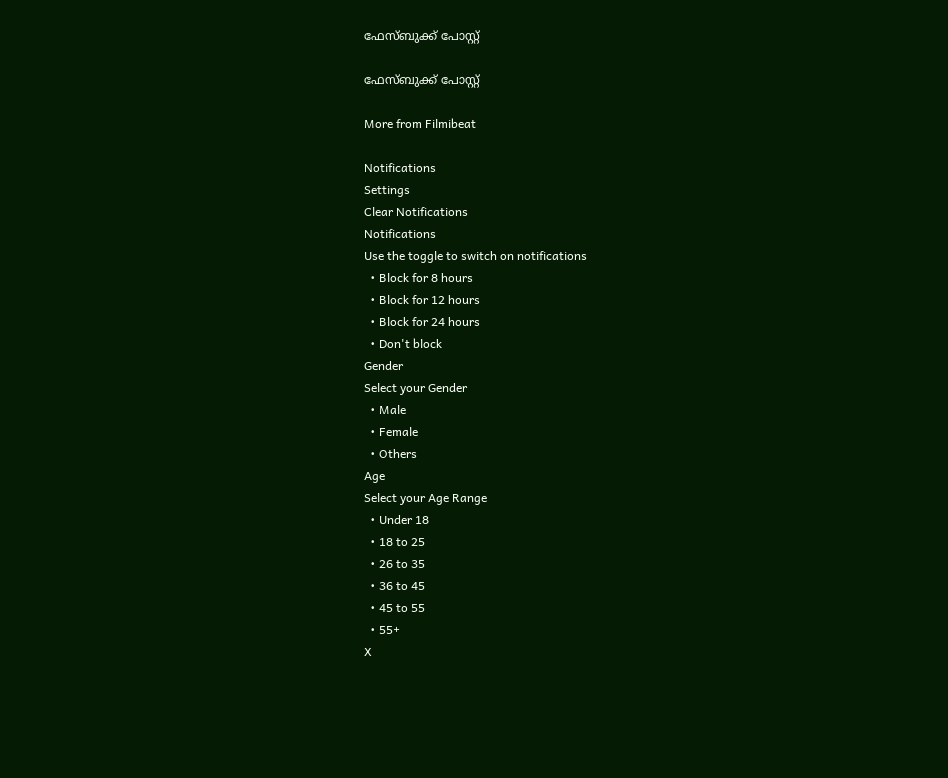ഫേസ്ബുക്ക് പോസ്റ്റ്

ഫേസ്ബുക്ക് പോസ്റ്റ്

More from Filmibeat

Notifications
Settings
Clear Notifications
Notifications
Use the toggle to switch on notifications
  • Block for 8 hours
  • Block for 12 hours
  • Block for 24 hours
  • Don't block
Gender
Select your Gender
  • Male
  • Female
  • Others
Age
Select your Age Range
  • Under 18
  • 18 to 25
  • 26 to 35
  • 36 to 45
  • 45 to 55
  • 55+
X